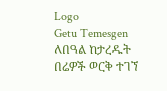Logo
Getu Temesgen
ለበዓል ከታረዱት በሬዎች ወርቅ ተገኘ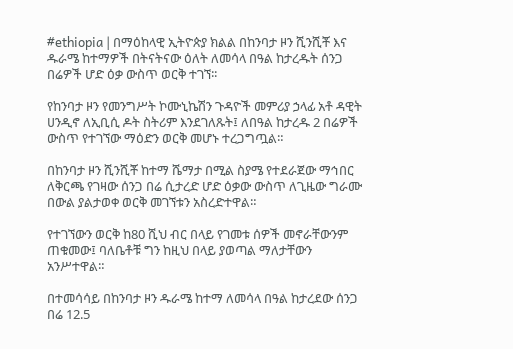#ethiopia | በማዕከላዊ ኢትዮጵያ ክልል በከንባታ ዞን ሺንሺቾ እና ዱራሜ ከተማዎች በትናትናው ዕለት ለመሳላ በዓል ከታረዱት ሰንጋ በሬዎች ሆድ ዕቃ ውስጥ ወርቅ ተገኘ፡፡

የከንባታ ዞን የመንግሥት ኮሙኒኬሽን ጉዳዮች መምሪያ ኃላፊ አቶ ዳዊት ሀንዲኖ ለኢቢሲ ዶት ስትሪም እንደገለጹት፤ ለበዓል ከታረዱ 2 በሬዎች ውስጥ የተገኘው ማዕድን ወርቅ መሆኑ ተረጋግጧል።

በከንባታ ዞን ሺንሺቾ ከተማ ሼማታ በሚል ስያሜ የተደራጀው ማኅበር ለቅርጫ የገዛው ሰንጋ በሬ ሲታረድ ሆድ ዕቃው ውስጥ ለጊዜው ግራሙ በውል ያልታወቀ ወርቅ መገኘቱን አስረድተዋል።

የተገኘውን ወርቅ ከ80 ሺህ ብር በላይ የገመቱ ሰዎች መኖራቸውንም ጠቁመው፤ ባለቤቶቹ ግን ከዚህ በላይ ያወጣል ማለታቸውን አንሥተዋል።

በተመሳሳይ በከንባታ ዞን ዱራሜ ከተማ ለመሳላ በዓል ከታረደው ሰንጋ በሬ 12.5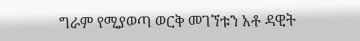ግራም የሚያወጣ ወርቅ መገኘቱን አቶ ዳዊት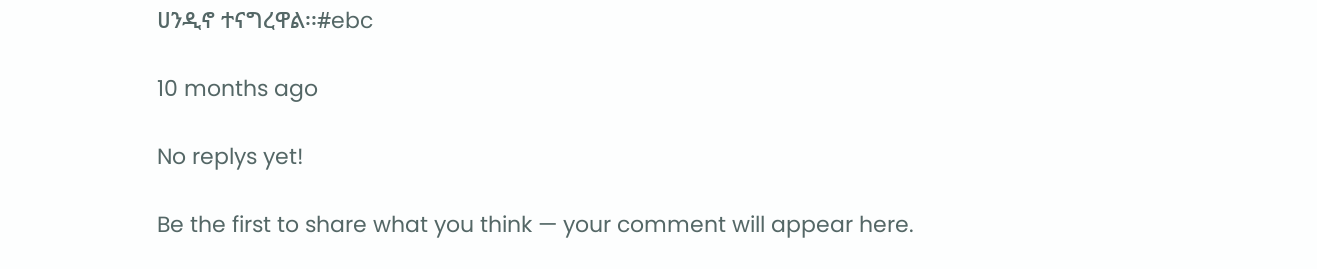ሀንዲኖ ተናግረዋል፡፡#ebc

10 months ago

No replys yet!

Be the first to share what you think — your comment will appear here.